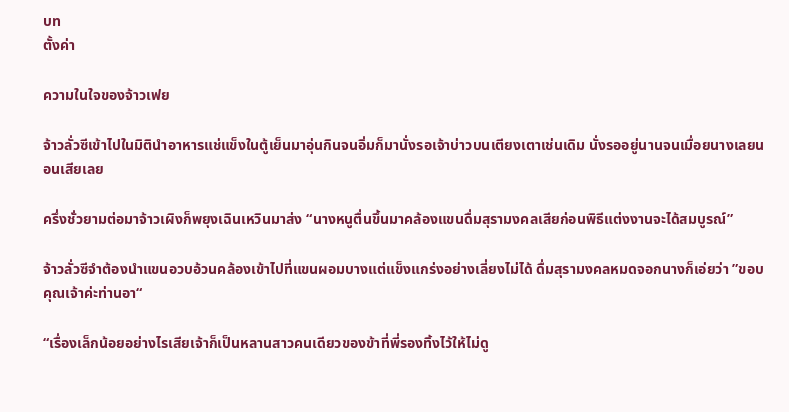บท
ตั้งค่า

ความในใจของจ้าวเฟย

จ้าวลั่วซีเข้าไปในมิตินำอาหารแช่แข็งในตู้เย็นมาอุ่นกินจนอิ่มก็มานั่งรอเจ้าบ่าวบนเตียงเตาเช่นเดิม นั่งรออยู่นานจนเมื่อยนางเลยนอนเสียเลย

ครึ่งชั่วยามต่อมาจ้าวเผิงก็พยุงเฉินเหวินมาส่ง “นางหนูตื่นขึ้นมาคล้องแขนดื่มสุรามงคลเสียก่อนพิธีแต่งงานจะได้สมบูรณ์”

จ้าวลั่วซีจำต้องนำแขนอวบอ้วนคล้องเข้าไปที่แขนผอมบางแต่แข็งแกร่งอย่างเลี่ยงไม่ได้ ดื่มสุรามงคลหมดจอกนางก็เอ่ยว่า ”ขอบคุณเจ้าค่ะท่านอา“

“เรื่องเล็กน้อยอย่างไรเสียเจ้าก็เป็นหลานสาวคนเดียวของข้าที่พี่รองทิ้งไว้ให้ไม่ดู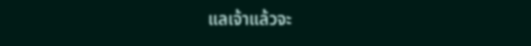แลเจ้าแล้วจะ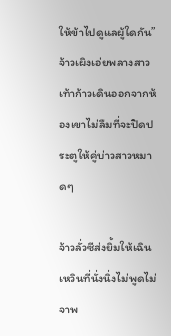ให้ข้าไปดูแลผู้ใดกัน” จ้าวเผิงเอ่ยพลางสาวเท้าก้าวเดินออกจากห้องเขาไม่ลืมที่จะปิดประตูให้คู่บ่าวสาวหมาดๆ

จ้าวลั่วซีส่งยิ้มให้เฉินเหวินที่นั่งนิ่งไม่พูดไม่จาพ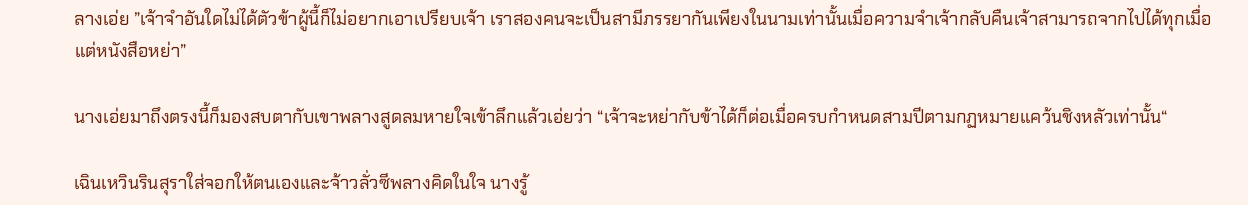ลางเอ่ย ”เจ้าจำอันใดไม่ได้ตัวข้าผู้นี้ก็ไม่อยากเอาเปรียบเจ้า เราสองคนจะเป็นสามีภรรยากันเพียงในนามเท่านั้นเมื่อความจำเจ้ากลับคืนเจ้าสามารถจากไปได้ทุกเมื่อแต่หนังสือหย่า”

นางเอ่ยมาถึงตรงนี้ก็มองสบตากับเขาพลางสูดลมหายใจเข้าลึกแล้วเอ่ยว่า “เจ้าจะหย่ากับข้าได้ก็ต่อเมื่อครบกำหนดสามปีตามกฏหมายแคว้นชิงหลัวเท่านั้น“

เฉินเหวินรินสุราใส่จอกให้ตนเองและจ้าวลั่วซีพลางคิดในใจ นางรู้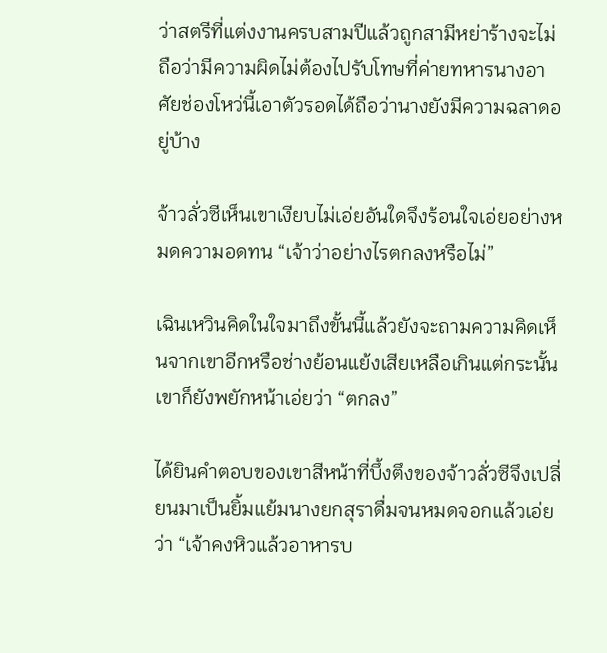ว่าสตรีที่แต่งงานครบสามปีแล้วถูกสามีหย่าร้างจะไม่ถือว่ามีความผิดไม่ต้องไปรับโทษที่ค่ายทหารนางอาศัยช่องโหว่นี้เอาตัวรอดได้ถือว่านางยังมีความฉลาดอยู่บ้าง

จ้าวลั่วซีเห็นเขาเงียบไม่เอ่ยอันใดจึงร้อนใจเอ่ยอย่างหมดความอดทน “เจ้าว่าอย่างไรตกลงหรือไม่”

เฉินเหวินคิดในใจมาถึงขั้นนี้แล้วยังจะถามความคิดเห็นจากเขาอีกหรือช่างย้อนแย้งเสียเหลือเกินแต่กระนั้นเขาก็ยังพยักหน้าเอ่ยว่า “ตกลง”

ได้ยินคำตอบของเขาสีหน้าที่บึ้งตึงของจ้าวลั่วซีจึงเปลี่ยนมาเป็นยิ้มแย้มนางยกสุราดื่มจนหมดจอกแล้วเอ่ยว่า “เจ้าคงหิวแล้วอาหารบ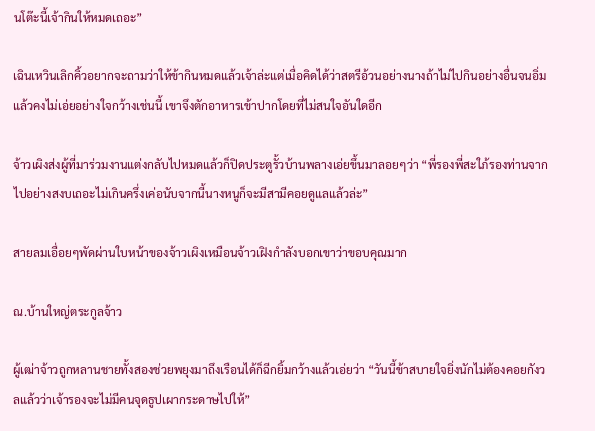นโต๊ะนี้เจ้ากินให้หมดเถอะ”

เฉินเหวินเลิกคิ้วอยากจะถามว่าให้ข้ากินหมดแล้วเจ้าล่ะแต่เมื่อคิดได้ว่าสตรีอ้วนอย่างนางถ้าไม่ไปกินอย่างอื่นจนอิ่มแล้วคงไม่เอ่ยอย่างใจกว้างเช่นนี้ เขาจึงตักอาหารเข้าปากโดยที่ไม่สนใจอันใดอีก

จ้าวเผิงส่งผู้ที่มาร่วมงานแต่งกลับไปหมดแล้วก็ปิดประตูรั้วบ้านพลางเอ่ยขึ้นมาลอยๆว่า “พี่รองพี่สะใภ้รองท่านจากไปอย่างสงบเถอะไม่เกินครึ่งเค่อนับจากนี้นางหนูก็จะมีสามีคอยดูแลแล้วล่ะ”

สายลมเอื่อยๆพัดผ่านใบหน้าของจ้าวเผิงเหมือนจ้าวเฝิงกำลังบอกเขาว่าขอบคุณมาก

ณ.บ้านใหญ่ตระกูลจ้าว

ผู้เฒ่าจ้าวถูกหลานชายทั้งสองช่วยพยุงมาถึงเรือนได้ก็ฉีกยิ้มกว้างแล้วเอ่ยว่า “วันนี้ข้าสบายใจยิ่งนักไม่ต้องคอยกังวลแล้วว่าเจ้ารองจะไม่มีคนจุดธูปเผากระดาษไปให้”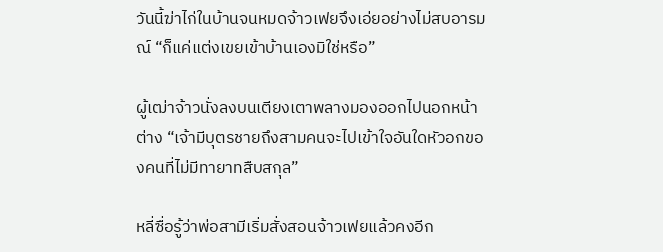วันนี้ฆ่าไก่ในบ้านจนหมดจ้าวเฟยจึงเอ่ยอย่างไม่สบอารมณ์ “ก็แค่แต่งเขยเข้าบ้านเองมิใช่หรือ”

ผู้เฒ่าจ้าวนั่งลงบนเตียงเตาพลางมองออกไปนอกหน้าต่าง “เจ้ามีบุตรชายถึงสามคนจะไปเข้าใจอันใดหัวอกของคนที่ไม่มีทายาทสืบสกุล”

หลี่ซื่อรู้ว่าพ่อสามีเริ่มสั่งสอนจ้าวเฟยแล้วคงอีก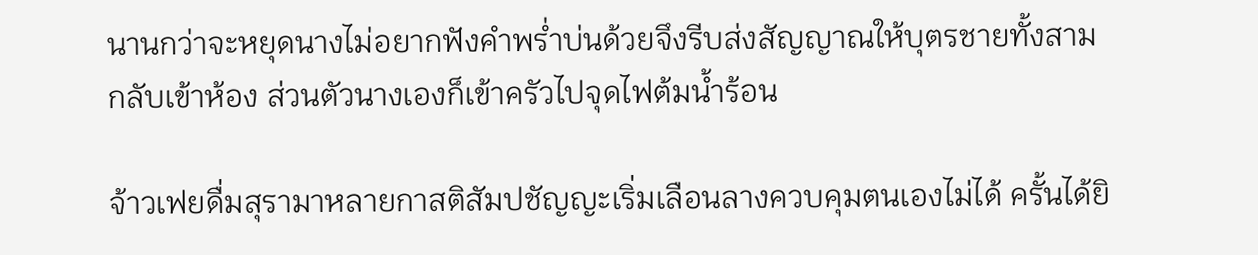นานกว่าจะหยุดนางไม่อยากฟังคำพร่ำบ่นด้วยจึงรีบส่งสัญญาณให้บุตรชายทั้งสามกลับเข้าห้อง ส่วนตัวนางเองก็เข้าครัวไปจุดไฟต้มน้ำร้อน

จ้าวเฟยดื่มสุรามาหลายกาสติสัมปชัญญะเริ่มเลือนลางควบคุมตนเองไม่ได้ ครั้นได้ยิ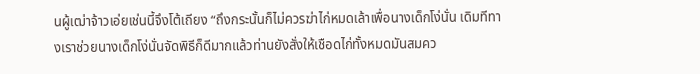นผู้เฒ่าจ้าวเอ่ยเช่นนี้จึงโต้เถียง “ถึงกระนั้นก็ไม่ควรฆ่าไก่หมดเล้าเพื่อนางเด็กโง่นั่น เดิมทีทางเราช่วยนางเด็กโง่นั่นจัดพิธีก็ดีมากแล้วท่านยังสั่งให้เชือดไก่ทั้งหมดมันสมคว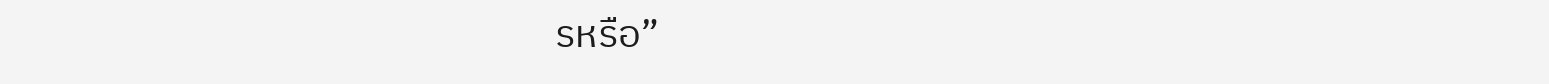รหรือ”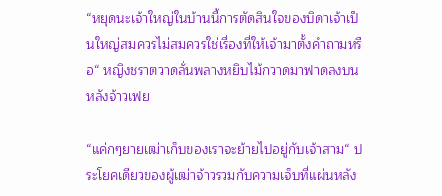“หยุดนะเจ้าใหญ่ในบ้านนี้การตัดสินใจของบิดาเจ้าเป็นใหญ่สมควรไม่สมควรใช่เรื่องที่ให้เจ้ามาตั้งคำถามหรือ“ หญิงชราตวาดลั่นพลางหยิบไม้กวาดมาฟาดลงบนหลังจ้าวเฟย

“แค่กๆยายเฒ่าเก็บของเราจะย้ายไปอยู่กับเจ้าสาม“ ประโยคเดียวของผู้เฒ่าจ้าวรวมกับความเจ็บที่แผ่นหลัง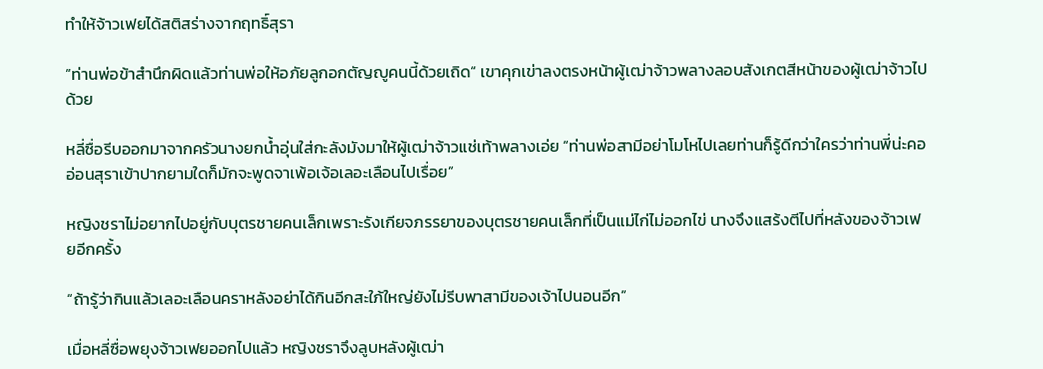ทำให้จ้าวเฟยได้สติสร่างจากฤทธิ์สุรา

”ท่านพ่อข้าสำนึกผิดแล้วท่านพ่อให้อภัยลูกอกตัญญูคนนี้ด้วยเถิด“ เขาคุกเข่าลงตรงหน้าผู้เฒ่าจ้าวพลางลอบสังเกตสีหน้าของผู้เฒ่าจ้าวไปด้วย

หลี่ซื่อรีบออกมาจากครัวนางยกน้ำอุ่นใส่กะลังมังมาให้ผู้เฒ่าจ้าวแช่เท้าพลางเอ่ย “ท่านพ่อสามีอย่าโมโหไปเลยท่านก็รู้ดีกว่าใครว่าท่านพี่น่ะคออ่อนสุราเข้าปากยามใดก็มักจะพูดจาเพ้อเจ้อเลอะเลือนไปเรื่อย”

หญิงชราไม่อยากไปอยู่กับบุตรชายคนเล็กเพราะรังเกียจภรรยาของบุตรชายคนเล็กที่เป็นแม่ไก่ไม่ออกไข่ นางจึงแสร้งตีไปที่หลังของจ้าวเฟยอีกครั้ง

“ถ้ารู้ว่ากินแล้วเลอะเลือนคราหลังอย่าได้กินอีกสะใภ้ใหญ่ยังไม่รีบพาสามีของเจ้าไปนอนอีก”

เมื่อหลี่ซื่อพยุงจ้าวเฟยออกไปแล้ว หญิงชราจึงลูบหลังผู้เฒ่า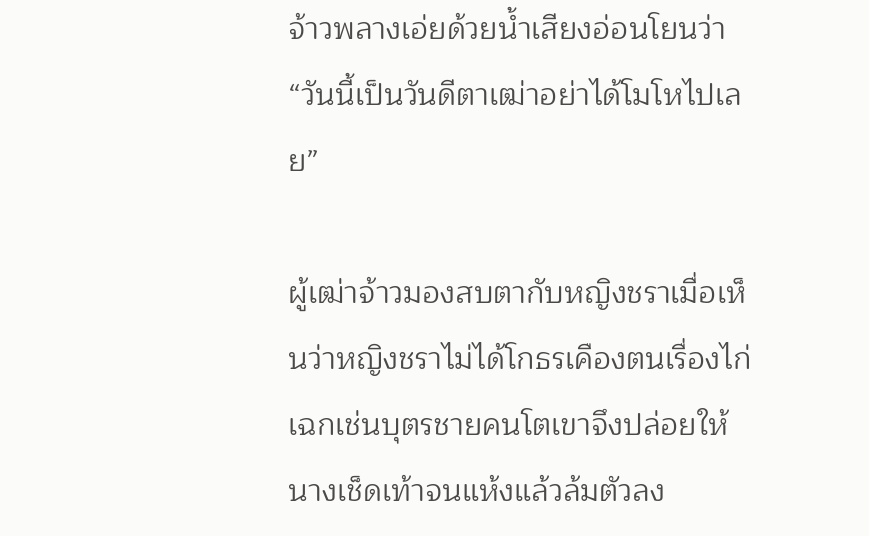จ้าวพลางเอ่ยด้วยน้ำเสียงอ่อนโยนว่า “วันนี้เป็นวันดีตาเฒ่าอย่าได้โมโหไปเลย”

ผู้เฒ่าจ้าวมองสบตากับหญิงชราเมื่อเห็นว่าหญิงชราไม่ได้โกธรเคืองตนเรื่องไก่เฉกเช่นบุตรชายคนโตเขาจึงปล่อยให้นางเช็ดเท้าจนแห้งแล้วล้มตัวลง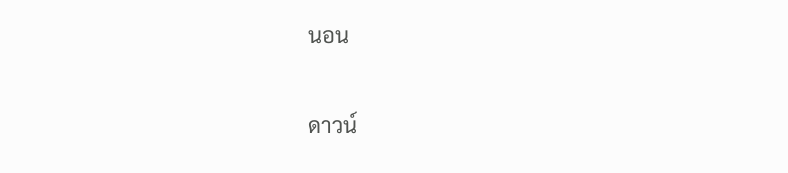นอน

ดาวน์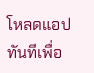โหลดแอปทันทีเพื่อ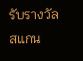รับรางวัล
สแกน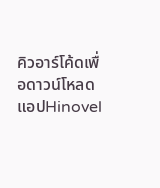คิวอาร์โค้ดเพื่อดาวน์โหลดแอปHinovel